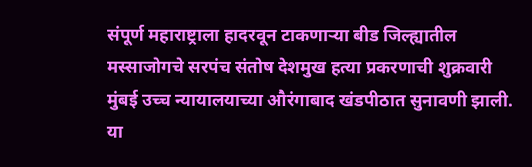संपूर्ण महाराष्ट्राला हादरवून टाकणाऱ्या बीड जिल्ह्यातील मस्साजोगचे सरपंच संतोष देशमुख हत्या प्रकरणाची शुक्रवारी मुंबई उच्च न्यायालयाच्या औरंगाबाद खंडपीठात सुनावणी झाली. या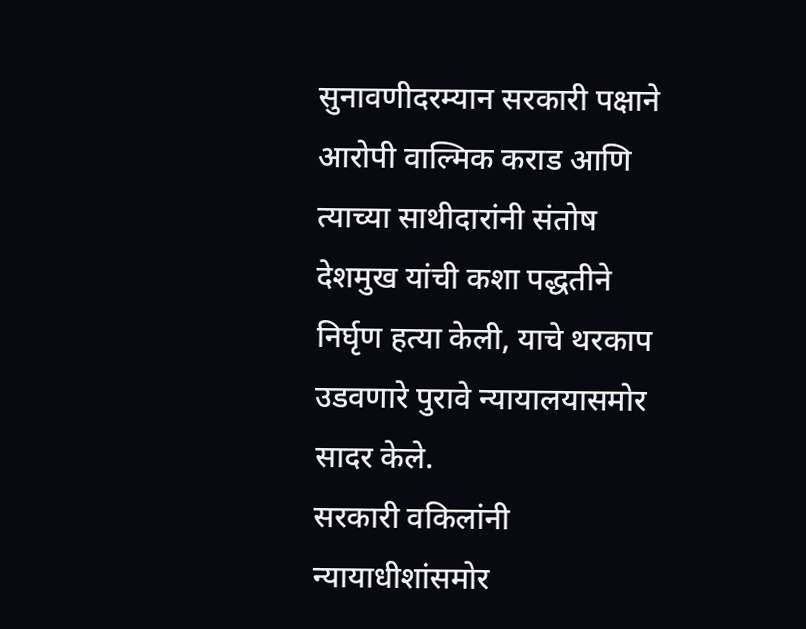सुनावणीदरम्यान सरकारी पक्षाने आरोपी वाल्मिक कराड आणि त्याच्या साथीदारांनी संतोष देशमुख यांची कशा पद्धतीने निर्घृण हत्या केली, याचे थरकाप उडवणारे पुरावे न्यायालयासमोर सादर केले.
सरकारी वकिलांनी न्यायाधीशांसमोर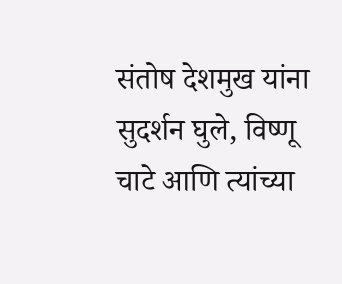संतोष देशमुख यांना सुदर्शन घुले, विष्णू चाटे आणि त्यांच्या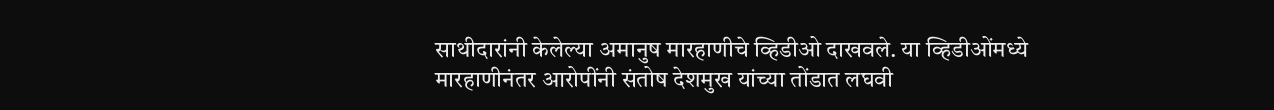साथीदारांनी केलेल्या अमानुष मारहाणीचे व्हिडीओ दाखवले. या व्हिडीओंमध्ये मारहाणीनंतर आरोपींनी संतोष देशमुख यांच्या तोंडात लघवी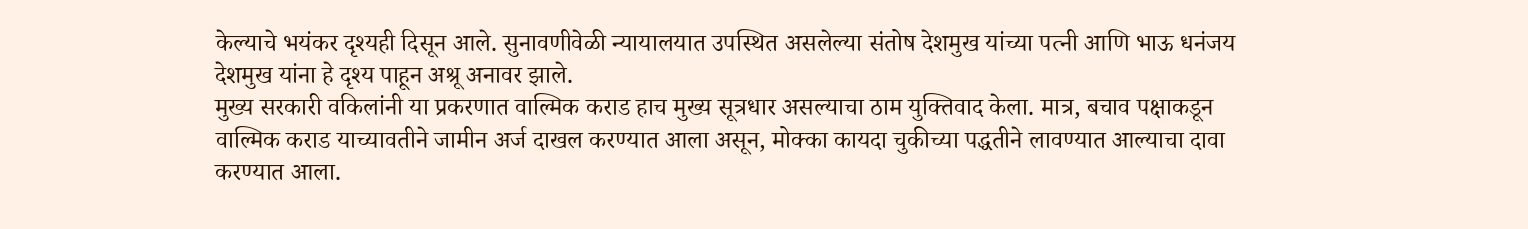केल्याचे भयंकर दृश्यही दिसून आले. सुनावणीवेळी न्यायालयात उपस्थित असलेल्या संतोष देशमुख यांच्या पत्नी आणि भाऊ धनंजय देशमुख यांना हे दृश्य पाहून अश्रू अनावर झाले.
मुख्य सरकारी वकिलांनी या प्रकरणात वाल्मिक कराड हाच मुख्य सूत्रधार असल्याचा ठाम युक्तिवाद केला. मात्र, बचाव पक्षाकडून वाल्मिक कराड याच्यावतीने जामीन अर्ज दाखल करण्यात आला असून, मोक्का कायदा चुकीच्या पद्धतीने लावण्यात आल्याचा दावा करण्यात आला.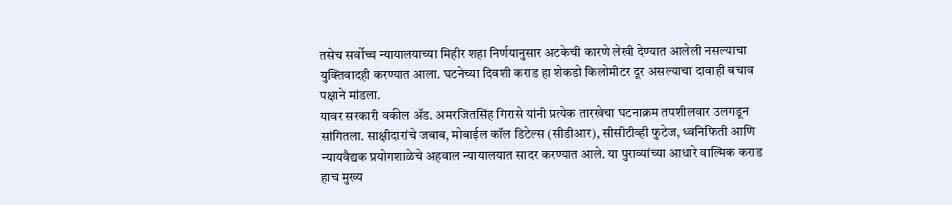तसेच सर्वोच्च न्यायालयाच्या मिहीर शहा निर्णयानुसार अटकेची कारणे लेखी देण्यात आलेली नसल्याचा युक्तिवादही करण्यात आला. घटनेच्या दिवशी कराड हा शेकडो किलोमीटर दूर असल्याचा दावाही बचाव पक्षाने मांडला.
यावर सरकारी वकील ॲड. अमरजितसिंह गिरासे यांनी प्रत्येक तारखेचा घटनाक्रम तपशीलवार उलगडून सांगितला. साक्षीदारांचे जबाब, मोबाईल कॉल डिटेल्स (सीडीआर), सीसीटीव्ही फुटेज, ध्वनिफिती आणि न्यायवैद्यक प्रयोगशाळेचे अहवाल न्यायालयात सादर करण्यात आले. या पुराव्यांच्या आधारे वाल्मिक कराड हाच मुख्य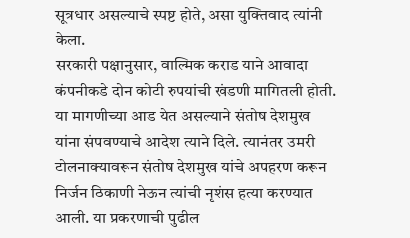सूत्रधार असल्याचे स्पष्ट होते, असा युक्तिवाद त्यांनी केला.
सरकारी पक्षानुसार, वाल्मिक कराड याने आवादा कंपनीकडे दोन कोटी रुपयांची खंडणी मागितली होती. या मागणीच्या आड येत असल्याने संतोष देशमुख यांना संपवण्याचे आदेश त्याने दिले. त्यानंतर उमरी टोलनाक्यावरून संतोष देशमुख यांचे अपहरण करून निर्जन ठिकाणी नेऊन त्यांची नृशंस हत्या करण्यात आली. या प्रकरणाची पुढील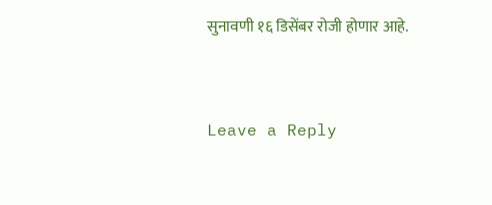सुनावणी १६ डिसेंबर रोजी होणार आहे.


Leave a Reply